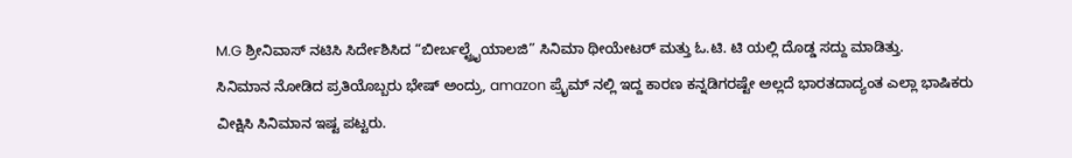M.G ಶ್ರೀನಿವಾಸ್ ನಟಿಸಿ ಸಿರ್ದೇಶಿಸಿದ “ಬೀರ್ಬಲ್ಟ್ರೈಯಾಲಜಿ” ಸಿನಿಮಾ ಥೀಯೇಟರ್ ಮತ್ತು ಓ.ಟಿ. ಟಿ ಯಲ್ಲಿ ದೊಡ್ಡ ಸದ್ದು ಮಾಡಿತ್ತು.
ಸಿನಿಮಾನ ನೋಡಿದ ಪ್ರತಿಯೊಬ್ಬರು ಭೇಷ್ ಅಂದ್ರು, amazon ಪ್ರೈಮ್ ನಲ್ಲಿ ಇದ್ದ ಕಾರಣ ಕನ್ನಡಿಗರಷ್ಟೇ ಅಲ್ಲದೆ ಭಾರತದಾದ್ಯಂತ ಎಲ್ಲಾ ಭಾಷಿಕರು ವೀಕ್ಷಿಸಿ ಸಿನಿಮಾನ ಇಷ್ಟ ಪಟ್ಟರು.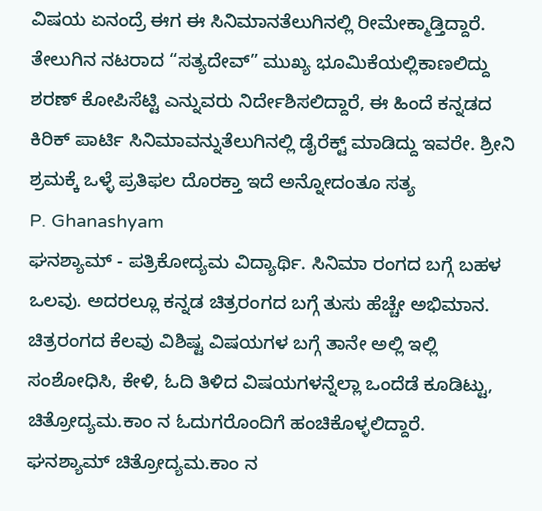ವಿಷಯ ಏನಂದ್ರೆ ಈಗ ಈ ಸಿನಿಮಾನತೆಲುಗಿನಲ್ಲಿ ರೀಮೇಕ್ಮಾಡ್ತಿದ್ದಾರೆ. ತೇಲುಗಿನ ನಟರಾದ “ಸತ್ಯದೇವ್” ಮುಖ್ಯ ಭೂಮಿಕೆಯಲ್ಲಿಕಾಣಲಿದ್ದು ಶರಣ್ ಕೋಪಿಸೆಟ್ಟಿ ಎನ್ನುವರು ನಿರ್ದೇಶಿಸಲಿದ್ದಾರೆ, ಈ ಹಿಂದೆ ಕನ್ನಡದ ಕಿರಿಕ್ ಪಾರ್ಟಿ ಸಿನಿಮಾವನ್ನುತೆಲುಗಿನಲ್ಲಿ ಡೈರೆಕ್ಟ್ ಮಾಡಿದ್ದು ಇವರೇ. ಶ್ರೀನಿ ಶ್ರಮಕ್ಕೆ ಒಳ್ಳೆ ಪ್ರತಿಫಲ ದೊರಕ್ತಾ ಇದೆ ಅನ್ನೋದಂತೂ ಸತ್ಯ
P. Ghanashyam
ಘನಶ್ಯಾಮ್ - ಪತ್ರಿಕೋದ್ಯಮ ವಿದ್ಯಾರ್ಥಿ. ಸಿನಿಮಾ ರಂಗದ ಬಗ್ಗೆ ಬಹಳ ಒಲವು. ಅದರಲ್ಲೂ ಕನ್ನಡ ಚಿತ್ರರಂಗದ ಬಗ್ಗೆ ತುಸು ಹೆಚ್ಚೇ ಅಭಿಮಾನ.
ಚಿತ್ರರಂಗದ ಕೆಲವು ವಿಶಿಷ್ಟ ವಿಷಯಗಳ ಬಗ್ಗೆ ತಾನೇ ಅಲ್ಲಿ ಇಲ್ಲಿ ಸಂಶೋಧಿಸಿ, ಕೇಳಿ, ಓದಿ ತಿಳಿದ ವಿಷಯಗಳನ್ನೆಲ್ಲಾ ಒಂದೆಡೆ ಕೂಡಿಟ್ಟು, ಚಿತ್ರೋದ್ಯಮ.ಕಾಂ ನ ಓದುಗರೊಂದಿಗೆ ಹಂಚಿಕೊಳ್ಳಲಿದ್ದಾರೆ.
ಘನಶ್ಯಾಮ್ ಚಿತ್ರೋದ್ಯಮ.ಕಾಂ ನ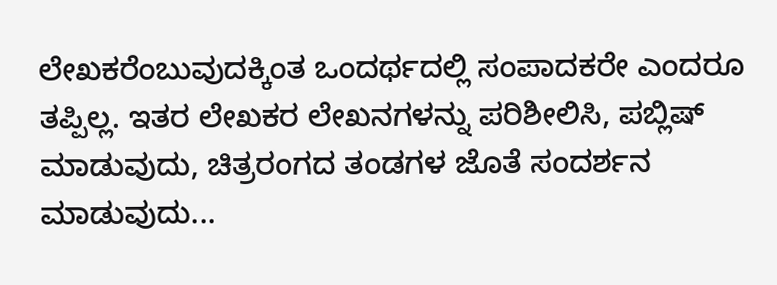ಲೇಖಕರೆಂಬುವುದಕ್ಕಿಂತ ಒಂದರ್ಥದಲ್ಲಿ ಸಂಪಾದಕರೇ ಎಂದರೂ ತಪ್ಪಿಲ್ಲ. ಇತರ ಲೇಖಕರ ಲೇಖನಗಳನ್ನು ಪರಿಶೀಲಿಸಿ, ಪಬ್ಲಿಷ್ ಮಾಡುವುದು, ಚಿತ್ರರಂಗದ ತಂಡಗಳ ಜೊತೆ ಸಂದರ್ಶನ ಮಾಡುವುದು...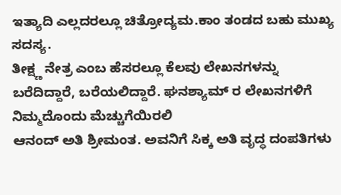ಇತ್ಯಾದಿ ಎಲ್ಲದರಲ್ಲೂ ಚಿತ್ರೋದ್ಯಮ.ಕಾಂ ತಂಡದ ಬಹು ಮುಖ್ಯ ಸದಸ್ಯ.
ತೀಕ್ಷ್ಣ ನೇತ್ರ ಎಂಬ ಹೆಸರಲ್ಲೂ ಕೆಲವು ಲೇಖನಗಳನ್ನು ಬರೆದಿದ್ದಾರೆ, ಬರೆಯಲಿದ್ದಾರೆ. ಘನಶ್ಯಾಮ್ ರ ಲೇಖನಗಳಿಗೆ ನಿಮ್ಮದೊಂದು ಮೆಚ್ಚುಗೆಯಿರಲಿ
ಆನಂದ್ ಅತಿ ಶ್ರೀಮಂತ. ಅವನಿಗೆ ಸಿಕ್ಕ ಅತಿ ವೃದ್ಧ ದಂಪತಿಗಳು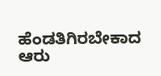ಹೆಂಡತಿಗಿರಬೇಕಾದ ಆರು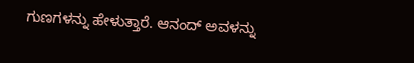ಗುಣಗಳನ್ನು ಹೇಳುತ್ತಾರೆ. ಆನಂದ್ ಅವಳನ್ನು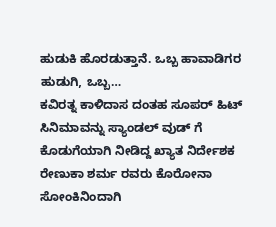ಹುಡುಕಿ ಹೊರಡುತ್ತಾನೆ. ಒಬ್ಬ ಹಾವಾಡಿಗರ ಹುಡುಗಿ, ಒಬ್ಬ…
ಕವಿರತ್ನ ಕಾಳಿದಾಸ ದಂತಹ ಸೂಪರ್ ಹಿಟ್ ಸಿನಿಮಾವನ್ನು ಸ್ಯಾಂಡಲ್ ವುಡ್ ಗೆ ಕೊಡುಗೆಯಾಗಿ ನೀಡಿದ್ದ ಖ್ಯಾತ ನಿರ್ದೇಶಕ ರೇಣುಕಾ ಶರ್ಮ ರವರು ಕೊರೋನಾ ಸೋಂಕಿನಿಂದಾಗಿ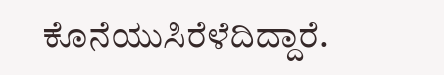ಕೊನೆಯುಸಿರೆಳೆದಿದ್ದಾರೆ.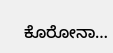ಕೊರೋನಾ…